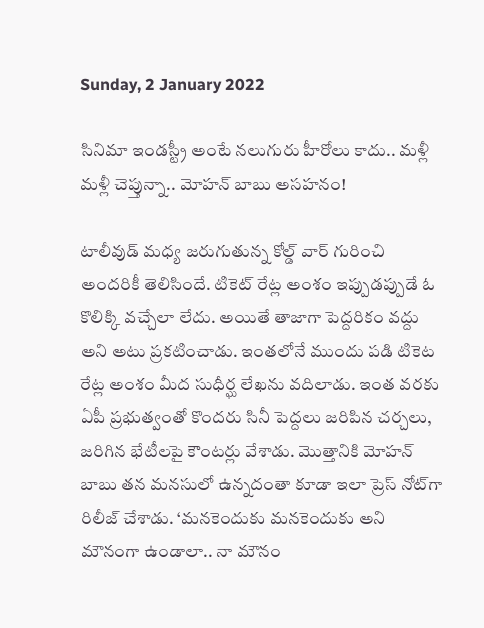Sunday, 2 January 2022

సినిమా ఇండస్ట్రీ అంటే నలుగురు హీరోలు కాదు.. మళ్లీ మళ్లీ చెప్తున్నా.. మోహన్ బాబు అసహనం!

టాలీవుడ్ మధ్య జరుగుతున్న కోల్డ్ వార్ గురించి అందరికీ తెలిసిందే. టికెట్ రేట్ల అంశం ఇప్పుడప్పుడే ఓ కొలిక్కి వచ్చేలా లేదు. అయితే తాజాగా పెద్దరికం వద్దు అని అటు ప్రకటించాడు. ఇంతలోనే ముందు పడి టికెట రేట్ల అంశం మీద సుధీర్ఘ లేఖను వదిలాడు. ఇంత వరకు ఏపీ ప్రభుత్వంతో కొందరు సినీ పెద్దలు జరిపిన చర్చలు, జరిగిన భేటీలపై కౌంటర్లు వేశాడు. మొత్తానికి మోహన్ బాబు తన మనసులో ఉన్నదంతా కూడా ఇలా ప్రెస్ నోట్‌గా రిలీజ్ చేశాడు. ‘మనకెందుకు మనకెందుకు అని మౌనంగా ఉండాలా.. నా మౌనం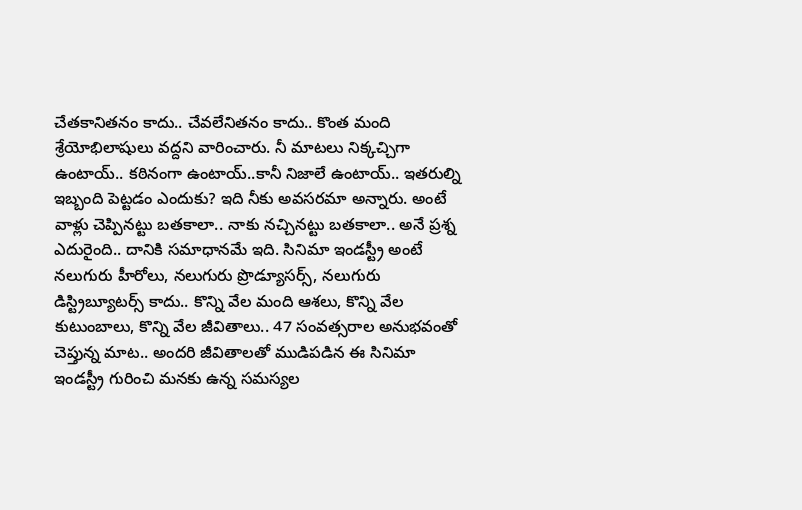చేతకానితనం కాదు.. చేవలేనితనం కాదు.. కొంత మంది శ్రేయోభిలాషులు వద్దని వారించారు. నీ మాటలు నిక్కచ్చిగా ఉంటాయ్.. కఠినంగా ఉంటాయ్..కానీ నిజాలే ఉంటాయ్.. ఇతరుల్ని ఇబ్బంది పెట్టడం ఎందుకు? ఇది నీకు అవసరమా అన్నారు. అంటే వాళ్లు చెప్పినట్టు బతకాలా.. నాకు నచ్చినట్టు బతకాలా.. అనే ప్రశ్న ఎదురైంది.. దానికి సమాధానమే ఇది. సినిమా ఇండస్ట్రీ అంటే నలుగురు హీరోలు, నలుగురు ప్రొడ్యూసర్స్, నలుగురు డిస్ట్రిబ్యూటర్స్ కాదు.. కొన్ని వేల మంది ఆశలు, కొన్ని వేల కుటుంబాలు, కొన్ని వేల జీవితాలు.. 47 సంవత్సరాల అనుభవంతో చెప్తున్న మాట.. అందరి జీవితాలతో ముడిపడిన ఈ సినిమా ఇండస్ట్రీ గురించి మనకు ఉన్న సమస్యల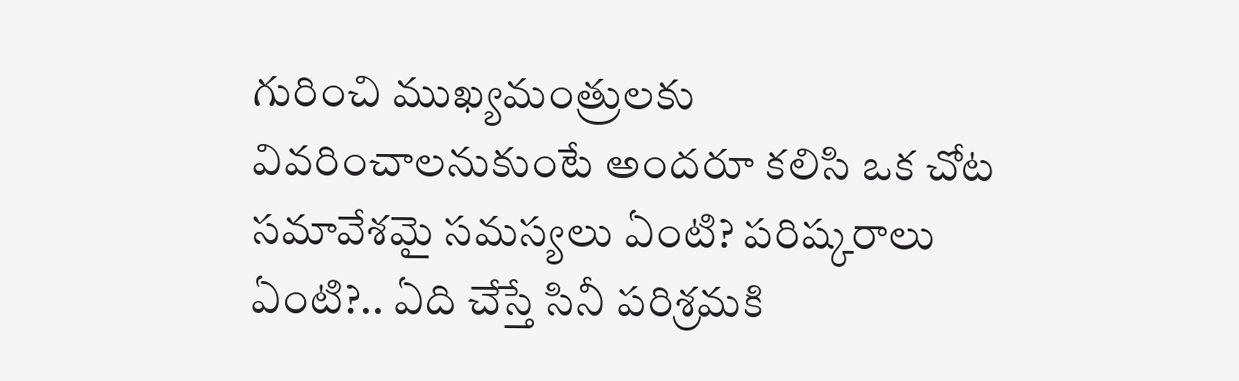గురించి ముఖ్యమంత్రులకు వివరించాలనుకుంటే అందరూ కలిసి ఒక చోట సమావేశమై సమస్యలు ఏంటి? పరిష్కరాలు ఏంటి?.. ఏది చేస్తే సినీ పరిశ్రమకి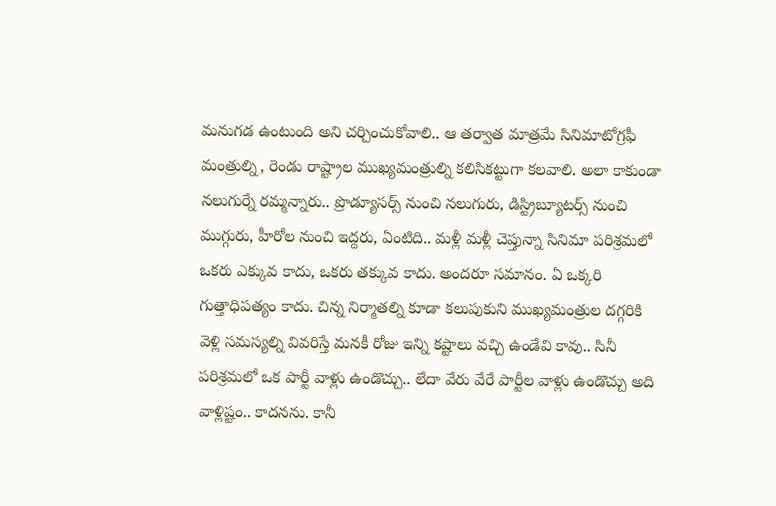మనుగడ ఉంటుంది అని చర్చించుకోవాలి.. ఆ తర్వాత మాత్రమే సినిమాటోగ్రఫీ మంత్రుల్ని, రెండు రాష్ట్రాల ముఖ్యమంత్రుల్ని కలిసికట్టుగా కలవాలి. అలా కాకుండా నలుగుర్నే రమ్మన్నారు.. ప్రొడ్యూసర్స్ నుంచి నలుగురు, డిస్ట్రిబ్యూటర్స్ నుంచి ముగ్గురు, హీరోల నుంచి ఇద్దరు, ఏంటిది.. మళ్లీ మళ్లీ చెప్తున్నా సినిమా పరిశ్రమలో ఒకరు ఎక్కువ కాదు, ఒకరు తక్కువ కాదు. అందరూ సమానం. ఏ ఒక్కరి గుత్తాధిపత్యం కాదు. చిన్న నిర్మాతల్ని కూడా కలుపుకుని ముఖ్యమంత్రుల దగ్గరికి వెళ్లి సమస్యల్ని వివరిస్తే మనకీ రోజు ఇన్ని కష్టాలు వచ్చి ఉండేవి కావు.. సినీ పరిశ్రమలో ఒక పార్టీ వాళ్లు ఉండొచ్చు.. లేదా వేరు వేరే పార్టీల వాళ్లు ఉండొచ్చు అది వాళ్లిష్టం.. కాదనను. కానీ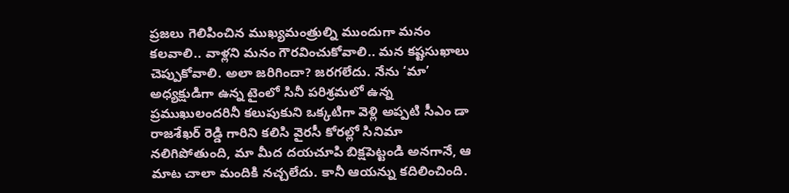ప్రజలు గెలిపించిన ముఖ్యమంత్రుల్ని ముందుగా మనం కలవాలి.. వాళ్లని మనం గౌరవించుకోవాలి.. మన కష్టసుఖాలు చెప్పుకోవాలి. అలా జరిగిందా? జరగలేదు. నేను ‘మా’ అధ్యక్షుడిగా ఉన్న టైంలో సినీ పరిశ్రమలో ఉన్న ప్రముఖులందరినీ కలుపుకుని ఒక్కటిగా వెళ్లి అప్పటి సీఎం డా రాజశేఖర్ రెడ్డి గారిని కలిసి వైరసీ కోరల్లో సినిమా నలిగిపోతుంది, మా మీద దయచూపి బిక్షపెట్టండి అనగానే, ఆ మాట చాలా మందికి నచ్చలేదు. కానీ ఆయన్ను కదిలించింది.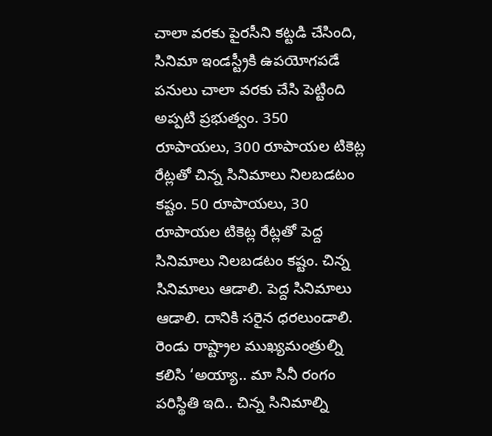చాలా వరకు పైరసీని కట్టడి చేసింది, సినిమా ఇండస్ట్రీకి ఉపయోగపడే పనులు చాలా వరకు చేసి పెట్టింది అప్పటి ప్రభుత్వం. 350 రూపాయలు, 300 రూపాయల టికెట్ల రేట్లతో చిన్న సినిమాలు నిలబడటం కష్టం. 50 రూపాయలు, 30 రూపాయల టికెట్ల రేట్లతో పెద్ద సినిమాలు నిలబడటం కష్టం. చిన్న సినిమాలు ఆడాలి. పెద్ద సినిమాలు ఆడాలి. దానికి సరైన ధరలుండాలి. రెండు రాష్ట్రాల ముఖ్యమంత్రుల్ని కలిసి ‘అయ్యా.. మా సినీ రంగం పరిస్థితి ఇది.. చిన్న సినిమాల్ని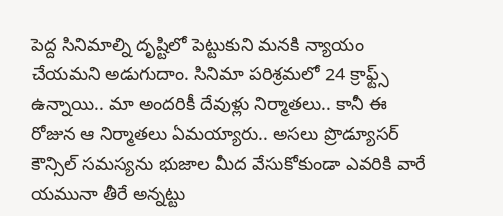పెద్ద సినిమాల్ని దృష్టిలో పెట్టుకుని మనకి న్యాయం చేయమని అడుగుదాం. సినిమా పరిశ్రమలో 24 క్రాఫ్ట్స్ ఉన్నాయి.. మా అందరికీ దేవుళ్లు నిర్మాతలు.. కానీ ఈ రోజున ఆ నిర్మాతలు ఏమయ్యారు.. అసలు ప్రొడ్యూసర్ కౌన్సిల్ సమస్యను భుజాల మీద వేసుకోకుండా ఎవరికి వారే యమునా తీరే అన్నట్టు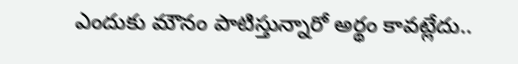ఎందుకు మౌనం పాటిస్తున్నారో అర్థం కావట్లేదు..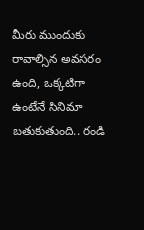మీరు ముందుకు రావాల్సిన అవసరం ఉంది, ఒక్కటిగా ఉంటేనే సినిమా బతుకుతుంది.. రండి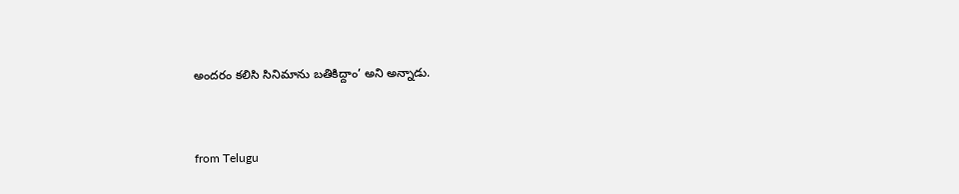అందరం కలిసి సినిమాను బతికిద్దాం’ అని అన్నాడు.


from Telugu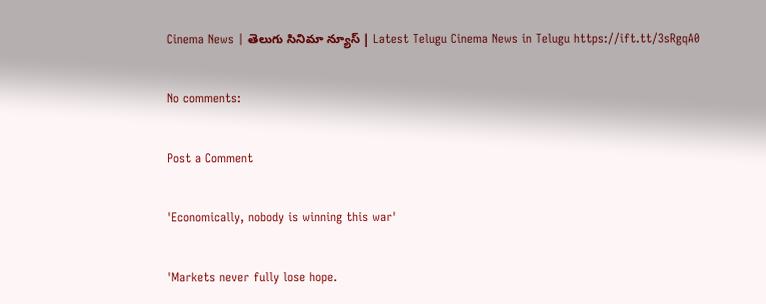Cinema News | తెలుగు సినిమా న్యూస్ | Latest Telugu Cinema News in Telugu https://ift.tt/3sRgqA0

No comments:

Post a Comment

'Economically, nobody is winning this war'

'Markets never fully lose hope.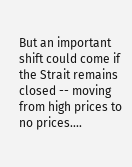But an important shift could come if the Strait remains closed -- moving from high prices to no prices....